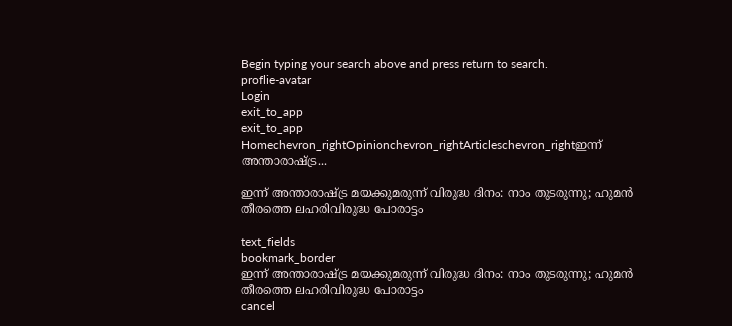Begin typing your search above and press return to search.
proflie-avatar
Login
exit_to_app
exit_to_app
Homechevron_rightOpinionchevron_rightArticleschevron_rightഇന്ന് അന്താരാഷ്ട്ര...

ഇന്ന് അന്താരാഷ്ട്ര മയക്കുമരുന്ന് വിരുദ്ധ ദിനം: നാം തുടരുന്നു; ഹുമൻ തീരത്തെ ലഹരിവിരുദ്ധ പോരാട്ടം

text_fields
bookmark_border
ഇന്ന് അന്താരാഷ്ട്ര മയക്കുമരുന്ന് വിരുദ്ധ ദിനം: നാം തുടരുന്നു; ഹുമൻ തീരത്തെ ലഹരിവിരുദ്ധ പോരാട്ടം
cancel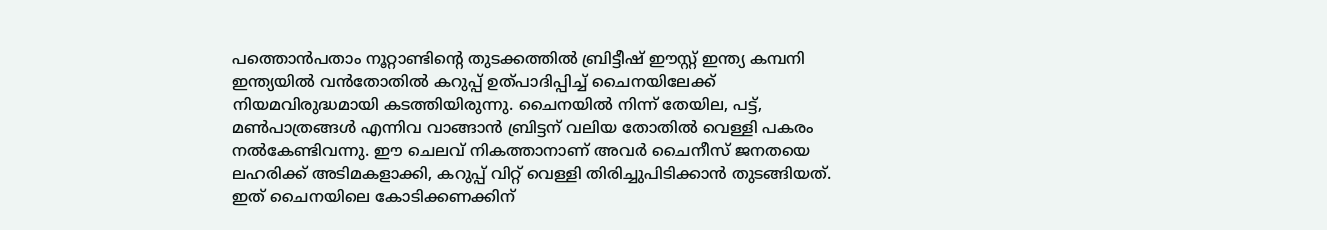പത്തൊൻപതാം നൂറ്റാണ്ടിന്റെ തുടക്കത്തിൽ ബ്രിട്ടീഷ് ഈസ്റ്റ് ഇന്ത്യ കമ്പനി ഇന്ത്യയിൽ വൻതോതിൽ കറുപ്പ് ഉത്പാദിപ്പിച്ച് ചൈനയിലേക്ക് നിയമവിരുദ്ധമായി കടത്തിയിരുന്നു. ചൈനയിൽ നിന്ന് തേയില, പട്ട്, മൺപാത്രങ്ങൾ എന്നിവ വാങ്ങാൻ ബ്രിട്ടന് വലിയ തോതിൽ വെള്ളി പകരം നൽകേണ്ടിവന്നു. ഈ ചെലവ് നികത്താനാണ് അവർ ചൈനീസ് ജനതയെ ലഹരിക്ക് അടിമകളാക്കി, കറുപ്പ് വിറ്റ് വെള്ളി തിരിച്ചുപിടിക്കാൻ തുടങ്ങിയത്. ഇത് ചൈനയിലെ കോടിക്കണക്കിന്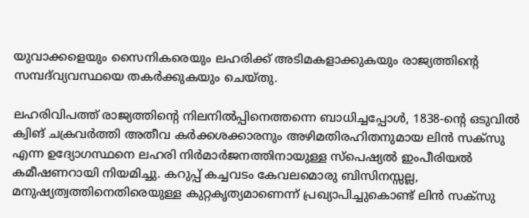യുവാക്കളെയും സൈനികരെയും ലഹരിക്ക് അടിമകളാക്കുകയും രാജ്യത്തിന്റെ സമ്പദ്‌വ്യവസ്ഥയെ തകർക്കുകയും ചെയ്തു.

ലഹരിവിപത്ത് രാജ്യത്തിന്റെ നിലനിൽപ്പിനെത്തന്നെ ബാധിച്ചപ്പോൾ, 1838-ന്റെ ഒടുവിൽ ക്വിങ് ചക്രവർത്തി അതീവ കർക്കശക്കാരനും അഴിമതിരഹിതനുമായ ലിൻ സക്സു എന്ന ഉദ്യോഗസ്ഥനെ ലഹരി നിർമാർജനത്തിനായുള്ള സ്പെഷ്യൽ ഇംപീരിയൽ കമീഷണറായി നിയമിച്ചു. കറുപ്പ് കച്ചവടം കേവലമൊരു ബിസിനസ്സല്ല, മനുഷ്യത്വത്തിനെതിരെയുള്ള കുറ്റകൃത്യമാണെന്ന് പ്രഖ്യാപിച്ചുകൊണ്ട് ലിൻ സക്സു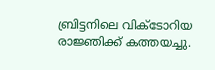ബ്രിട്ടനിലെ വിക്ടോറിയ രാജ്ഞിക്ക് കത്തയച്ചു.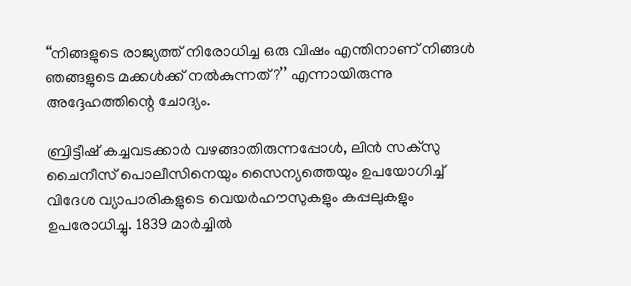‘‘നിങ്ങളുടെ രാജ്യത്ത് നിരോധിച്ച ഒരു വിഷം എന്തിനാണ് നിങ്ങൾ ഞങ്ങളുടെ മക്കൾക്ക് നൽകുന്നത്?’’ എന്നായിരുന്നു അദ്ദേഹത്തിന്റെ ചോദ്യം.

ബ്രിട്ടീഷ് കച്ചവടക്കാർ വഴങ്ങാതിരുന്നപ്പോൾ, ലിൻ സക്സു ചൈനീസ് പൊലീസിനെയും സൈന്യത്തെയും ഉപയോഗിച്ച് വിദേശ വ്യാപാരികളുടെ വെയർഹൗസുകളും കപ്പലുകളും ഉപരോധിച്ചു. 1839 മാർച്ചിൽ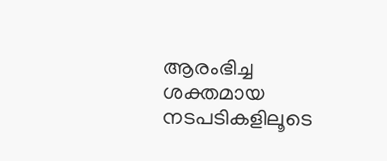ആരംഭിച്ച ശക്തമായ നടപടികളിലൂടെ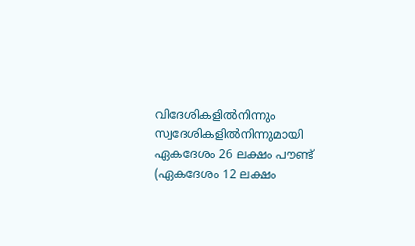വിദേശികളിൽനിന്നും സ്വദേശികളിൽനിന്നുമായി ഏകദേശം 26 ലക്ഷം പൗണ്ട് (ഏകദേശം 12 ലക്ഷം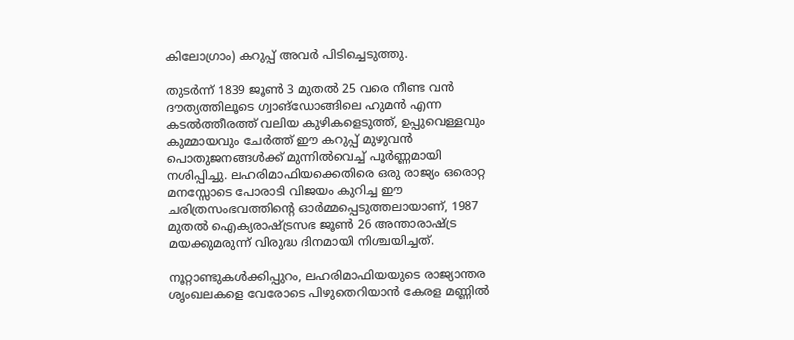കിലോഗ്രാം) കറുപ്പ് അവർ പിടിച്ചെടുത്തു.

തുടർന്ന് 1839 ജൂൺ 3 മുതൽ 25 വരെ നീണ്ട വൻ ദൗത്യത്തിലൂടെ ഗ്വാങ്ഡോങ്ങിലെ ഹുമൻ എന്ന കടൽത്തീരത്ത് വലിയ കുഴികളെടുത്ത്, ഉപ്പുവെള്ളവും കുമ്മായവും ചേർത്ത് ഈ കറുപ്പ് മുഴുവൻ പൊതുജനങ്ങൾക്ക് മുന്നിൽവെച്ച് പൂർണ്ണമായി നശിപ്പിച്ചു. ലഹരിമാഫിയക്കെതിരെ ഒരു രാജ്യം ഒരൊറ്റ മനസ്സോടെ പോരാടി വിജയം കുറിച്ച ഈ ചരിത്രസംഭവത്തിന്റെ ഓർമ്മപ്പെടുത്തലായാണ്, 1987 മുതൽ ഐക്യരാഷ്ട്രസഭ ജൂൺ 26 അന്താരാഷ്ട്ര മയക്കുമരുന്ന് വിരുദ്ധ ദിനമായി നിശ്ചയിച്ചത്.

നൂറ്റാണ്ടുകൾക്കിപ്പുറം, ലഹരിമാഫിയയുടെ രാജ്യാന്തര ശൃംഖലകളെ വേരോടെ പിഴുതെറിയാൻ കേരള മണ്ണിൽ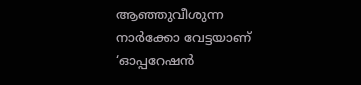ആഞ്ഞുവീശുന്ന നാർക്കോ വേട്ടയാണ് ‘ഓപ്പറേഷൻ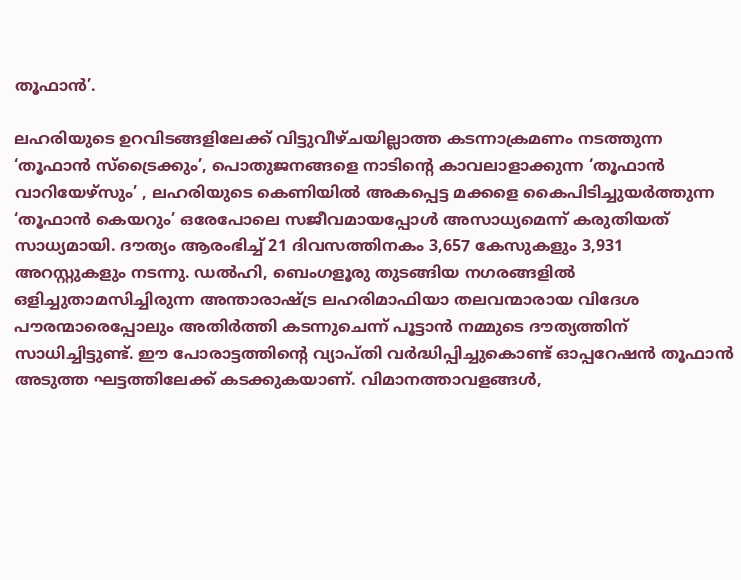തൂഫാൻ’.

ലഹരിയുടെ ഉറവിടങ്ങളിലേക്ക് വിട്ടുവീഴ്ചയില്ലാത്ത കടന്നാക്രമണം നടത്തുന്ന ‘തൂഫാൻ സ്ട്രൈക്കും’, പൊതുജനങ്ങളെ നാടിന്റെ കാവലാളാക്കുന്ന ‘തൂഫാൻ വാറിയേഴ്സും’ , ലഹരിയുടെ കെണിയിൽ അകപ്പെട്ട മക്കളെ കൈപിടിച്ചുയർത്തുന്ന ‘തൂഫാൻ കെയറും’ ഒരേപോലെ സജീവമായപ്പോൾ അസാധ്യമെന്ന് കരുതിയത് സാധ്യമായി. ദൗത്യം ആരംഭിച്ച് 21 ദിവസത്തിനകം 3,657 കേസുകളും 3,931 അറസ്റ്റുകളും നടന്നു. ഡൽഹി, ബെംഗളൂരു തുടങ്ങിയ നഗരങ്ങളിൽ ഒളിച്ചുതാമസിച്ചിരുന്ന അന്താരാഷ്ട്ര ലഹരിമാഫിയാ തലവന്മാരായ വിദേശ പൗരന്മാരെപ്പോലും അതിർത്തി കടന്നുചെന്ന് പൂട്ടാൻ നമ്മുടെ ദൗത്യത്തിന് സാധിച്ചിട്ടുണ്ട്. ഈ പോരാട്ടത്തിന്റെ വ്യാപ്തി വർദ്ധിപ്പിച്ചുകൊണ്ട് ഓപ്പറേഷൻ തൂഫാൻ അടുത്ത ഘട്ടത്തിലേക്ക് കടക്കുകയാണ്. വിമാനത്താവളങ്ങൾ,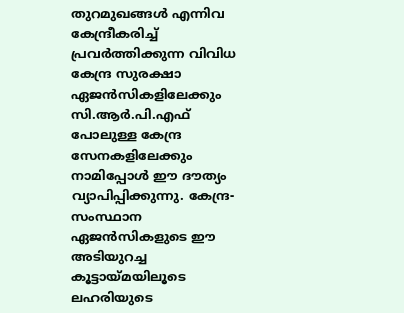തുറമുഖങ്ങൾ എന്നിവ കേന്ദ്രീകരിച്ച് പ്രവർത്തിക്കുന്ന വിവിധ കേന്ദ്ര സുരക്ഷാ ഏജൻസികളിലേക്കും സി.ആർ.പി.എഫ് പോലുള്ള കേന്ദ്ര സേനകളിലേക്കും നാമിപ്പോൾ ഈ ദൗത്യം വ്യാപിപ്പിക്കുന്നു. കേന്ദ്ര-സംസ്ഥാന ഏജൻസികളുടെ ഈ അടിയുറച്ച കൂട്ടായ്മയിലൂടെ ലഹരിയുടെ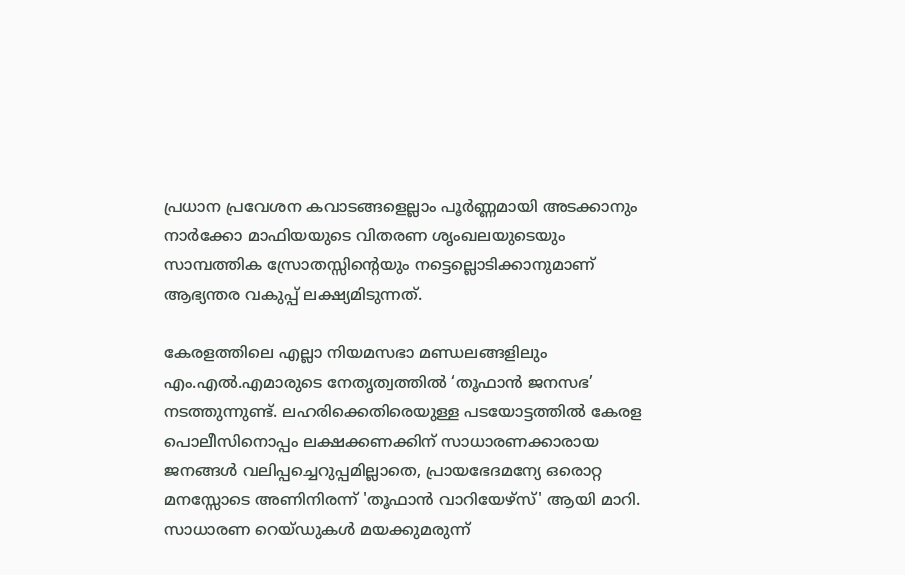പ്രധാന പ്രവേശന കവാടങ്ങളെല്ലാം പൂർണ്ണമായി അടക്കാനും നാർക്കോ മാഫിയയുടെ വിതരണ ശൃംഖലയുടെയും സാമ്പത്തിക സ്രോതസ്സിന്റെയും നട്ടെല്ലൊടിക്കാനുമാണ് ആഭ്യന്തര വകുപ്പ് ലക്ഷ്യമിടുന്നത്.

കേരളത്തിലെ എല്ലാ നിയമസഭാ മണ്ഡലങ്ങളിലും എം.എൽ.എമാരുടെ നേതൃത്വത്തിൽ ‘തൂഫാൻ ജനസഭ’ നടത്തുന്നുണ്ട്. ലഹരിക്കെതിരെയുള്ള പടയോട്ടത്തിൽ കേരള പൊലീസിനൊപ്പം ലക്ഷക്കണക്കിന് സാധാരണക്കാരായ ജനങ്ങൾ വലിപ്പച്ചെറുപ്പമില്ലാതെ, പ്രായഭേദമന്യേ ഒരൊറ്റ മനസ്സോടെ അണിനിരന്ന് 'തൂഫാൻ വാറിയേഴ്സ്' ആയി മാറി. സാധാരണ റെയ്ഡുകൾ മയക്കുമരുന്ന്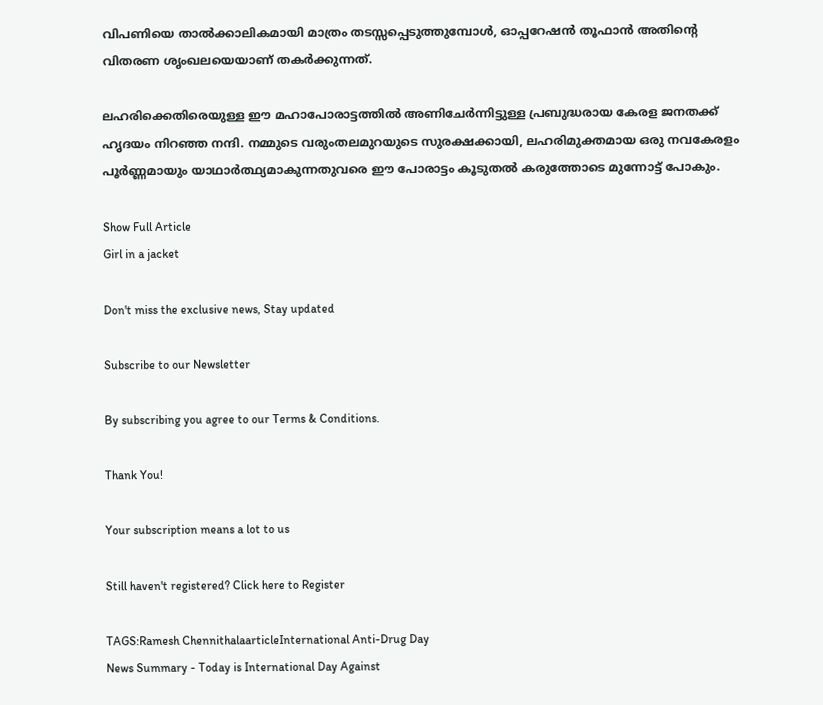വിപണിയെ താൽക്കാലികമായി മാത്രം തടസ്സപ്പെടുത്തുമ്പോൾ, ഓപ്പറേഷൻ തൂഫാൻ അതിന്റെ വിതരണ ശൃംഖലയെയാണ് തകർക്കുന്നത്.

ലഹരിക്കെതിരെയുള്ള ഈ മഹാപോരാട്ടത്തിൽ അണിചേർന്നിട്ടുള്ള പ്രബുദ്ധരായ കേരള ജനതക്ക് ഹൃദയം നിറഞ്ഞ നന്ദി. നമ്മുടെ വരുംതലമുറയുടെ സുരക്ഷക്കായി, ലഹരിമുക്തമായ ഒരു നവകേരളം പൂർണ്ണമായും യാഥാർത്ഥ്യമാകുന്നതുവരെ ഈ പോരാട്ടം കൂടുതൽ കരുത്തോടെ മുന്നോട്ട് പോകും.

Show Full Article
Girl in a jacket

Don't miss the exclusive news, Stay updated

Subscribe to our Newsletter

By subscribing you agree to our Terms & Conditions.

Thank You!

Your subscription means a lot to us

Still haven't registered? Click here to Register

TAGS:Ramesh ChennithalaarticleInternational Anti-Drug Day
News Summary - Today is International Day Against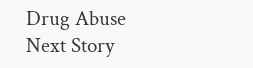Drug Abuse
Next Story